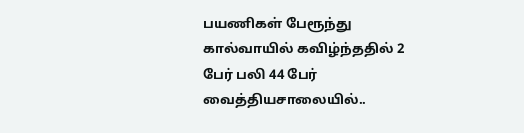பயணிகள் பேரூந்து கால்வாயில் கவிழ்ந்ததில் 2 பேர் பலி 44 பேர் வைத்தியசாலையில்..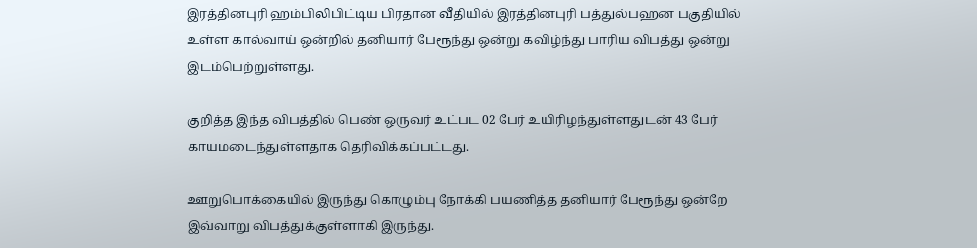இரத்தினபுரி ஹம்பிலிபிட்டிய பிரதான வீதியில் இரத்தினபுரி பத்துல்பஹன பகுதியில் உள்ள கால்வாய் ஒன்றில் தனியார் பேரூந்து ஒன்று கவிழ்ந்து பாரிய விபத்து ஒன்று இடம்பெற்றுள்ளது.

குறித்த இந்த விபத்தில் பெண் ஒருவர் உட்பட 02 பேர் உயிரிழந்துள்ளதுடன் 43 பேர் காயமடைந்துள்ளதாக தெரிவிக்கப்பட்டது.

ஊறுபொக்கையில் இருந்து கொழும்பு நோக்கி பயணித்த தனியார் பேரூந்து ஒன்றே இவ்வாறு விபத்துக்குள்ளாகி இருந்து.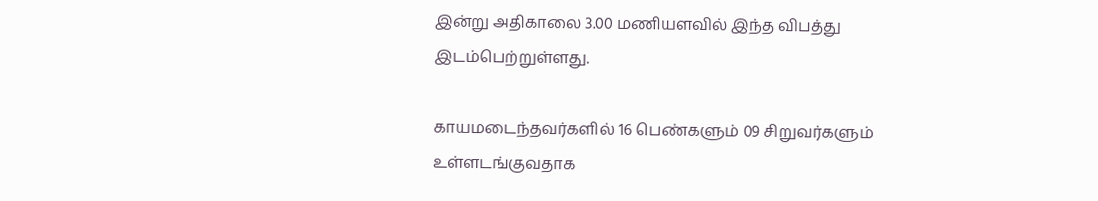இன்று அதிகாலை 3.00 மணியளவில் இந்த விபத்து இடம்பெற்றுள்ளது.

காயமடைந்தவர்களில் 16 பெண்களும் 09 சிறுவர்களும் உள்ளடங்குவதாக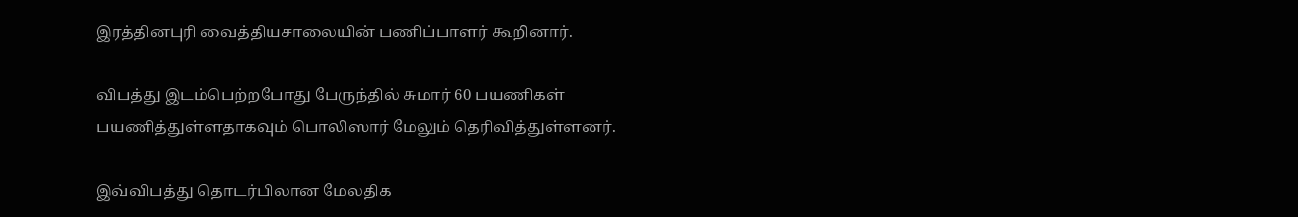இரத்தினபுரி வைத்தியசாலையின் பணிப்பாளர் கூறினார்.

விபத்து இடம்பெற்றபோது பேருந்தில் சுமார் 60 பயணிகள் பயணித்துள்ளதாகவும் பொலிஸார் மேலும் தெரிவித்துள்ளனர்.

இவ்விபத்து தொடர்பிலான மேலதிக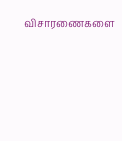விசாரணைகளை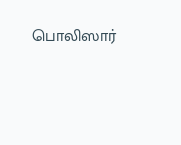பொலிஸார்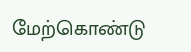மேற்கொண்டு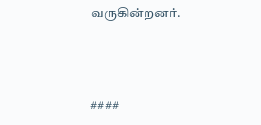வருகின்றனர்.



####